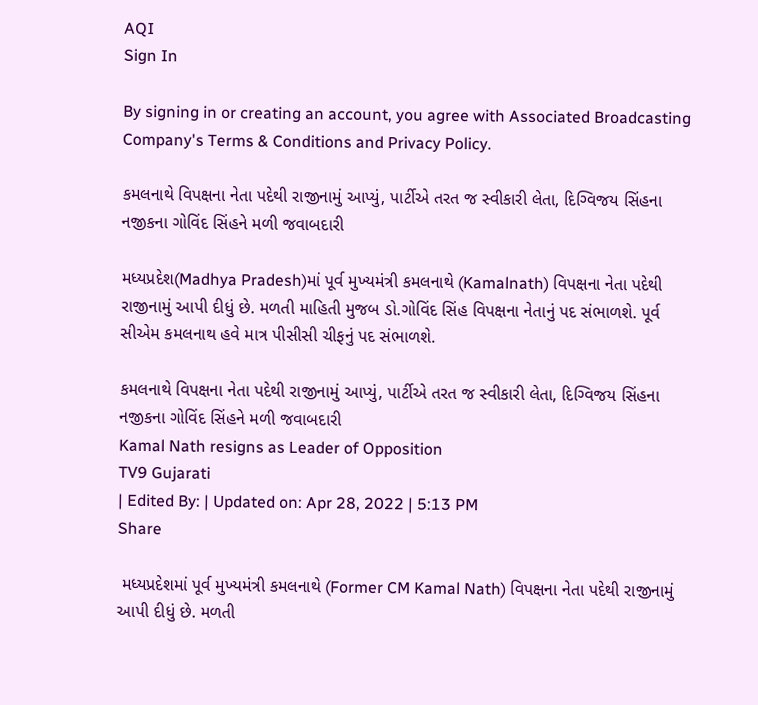AQI
Sign In

By signing in or creating an account, you agree with Associated Broadcasting Company's Terms & Conditions and Privacy Policy.

કમલનાથે વિપક્ષના નેતા પદેથી રાજીનામું આપ્યું, પાર્ટીએ તરત જ સ્વીકારી લેતા, દિગ્વિજય સિંહના નજીકના ગોવિંદ સિંહને મળી જવાબદારી

મધ્યપ્રદેશ(Madhya Pradesh)માં પૂર્વ મુખ્યમંત્રી કમલનાથે (Kamalnath) વિપક્ષના નેતા પદેથી રાજીનામું આપી દીધું છે. મળતી માહિતી મુજબ ડો.ગોવિંદ સિંહ વિપક્ષના નેતાનું પદ સંભાળશે. પૂર્વ સીએમ કમલનાથ હવે માત્ર પીસીસી ચીફનું પદ સંભાળશે.

કમલનાથે વિપક્ષના નેતા પદેથી રાજીનામું આપ્યું, પાર્ટીએ તરત જ સ્વીકારી લેતા, દિગ્વિજય સિંહના નજીકના ગોવિંદ સિંહને મળી જવાબદારી
Kamal Nath resigns as Leader of Opposition
TV9 Gujarati
| Edited By: | Updated on: Apr 28, 2022 | 5:13 PM
Share

 મધ્યપ્રદેશમાં પૂર્વ મુખ્યમંત્રી કમલનાથે (Former CM Kamal Nath) વિપક્ષના નેતા પદેથી રાજીનામું આપી દીધું છે. મળતી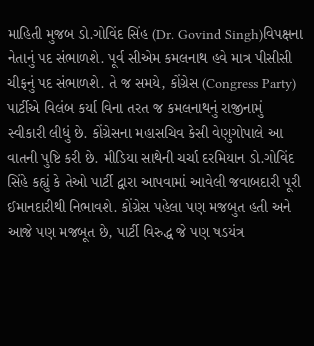માહિતી મુજબ ડો.ગોવિંદ સિંહ (Dr. Govind Singh)વિપક્ષના નેતાનું પદ સંભાળશે. પૂર્વ સીએમ કમલનાથ હવે માત્ર પીસીસી ચીફનું પદ સંભાળશે. તે જ સમયે, કોંગ્રેસ (Congress Party) પાર્ટીએ વિલંબ કર્યા વિના તરત જ કમલનાથનું રાજીનામું સ્વીકારી લીધું છે. કોંગ્રેસના મહાસચિવ કેસી વેણુગોપાલે આ વાતની પુષ્ટિ કરી છે. મીડિયા સાથેની ચર્ચા દરમિયાન ડો.ગોવિંદ સિંહે કહ્યું કે તેઓ પાર્ટી દ્વારા આપવામાં આવેલી જવાબદારી પૂરી ઈમાનદારીથી નિભાવશે. કોંગ્રેસ પહેલા પણ મજબુત હતી અને આજે પણ મજબૂત છે, પાર્ટી વિરુદ્ધ જે પણ ષડયંત્ર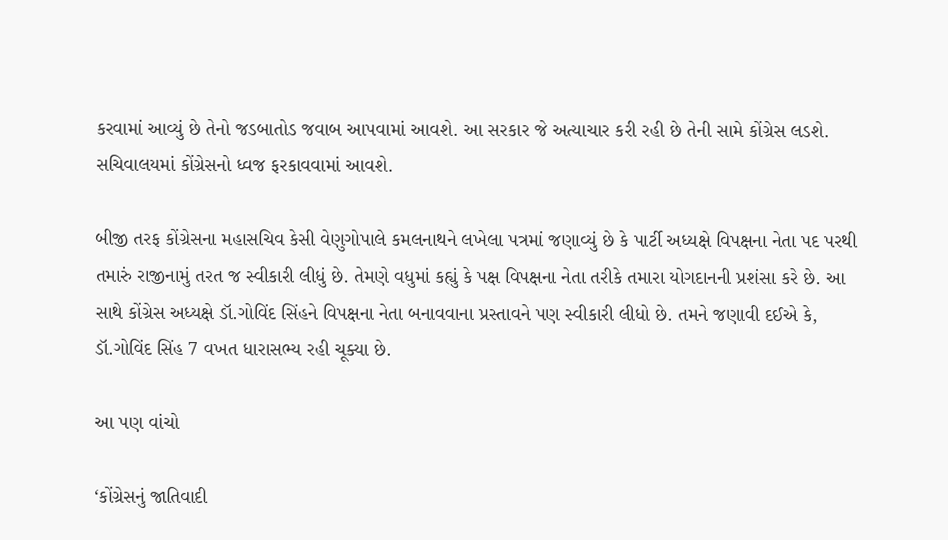કરવામાં આવ્યું છે તેનો જડબાતોડ જવાબ આપવામાં આવશે. આ સરકાર જે અત્યાચાર કરી રહી છે તેની સામે કોંગ્રેસ લડશે. સચિવાલયમાં કોંગ્રેસનો ધ્વજ ફરકાવવામાં આવશે.

બીજી તરફ કોંગ્રેસના મહાસચિવ કેસી વેણુગોપાલે કમલનાથને લખેલા પત્રમાં જણાવ્યું છે કે પાર્ટી અધ્યક્ષે વિપક્ષના નેતા પદ પરથી તમારું રાજીનામું તરત જ સ્વીકારી લીધું છે. તેમણે વધુમાં કહ્યું કે પક્ષ વિપક્ષના નેતા તરીકે તમારા યોગદાનની પ્રશંસા કરે છે. આ સાથે કોંગ્રેસ અધ્યક્ષે ડૉ.ગોવિંદ સિંહને વિપક્ષના નેતા બનાવવાના પ્રસ્તાવને પણ સ્વીકારી લીધો છે. તમને જણાવી દઈએ કે, ડૉ.ગોવિંદ સિંહ 7 વખત ધારાસભ્ય રહી ચૂક્યા છે.

આ પણ વાંચો

‘કોંગ્રેસનું જાતિવાદી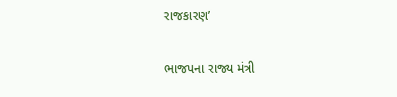રાજકારણ’

ભાજપના રાજ્ય મંત્રી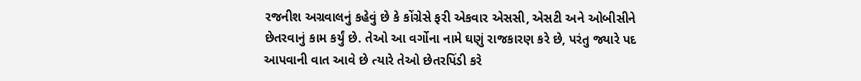રજનીશ અગ્રવાલનું કહેવું છે કે કોંગ્રેસે ફરી એકવાર એસસી, એસટી અને ઓબીસીને છેતરવાનું કામ કર્યું છે. તેઓ આ વર્ગોના નામે ઘણું રાજકારણ કરે છે, પરંતુ જ્યારે પદ આપવાની વાત આવે છે ત્યારે તેઓ છેતરપિંડી કરે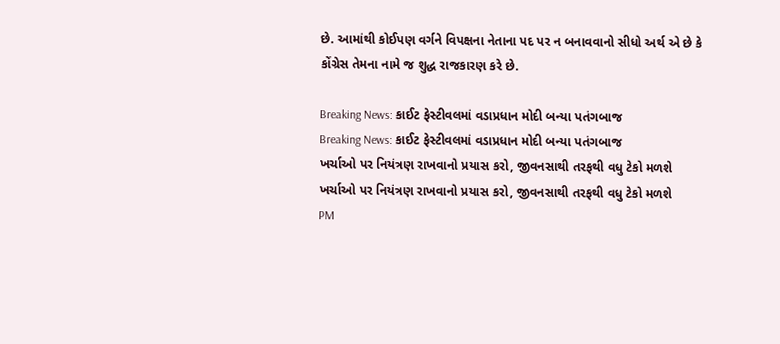છે. આમાંથી કોઈપણ વર્ગને વિપક્ષના નેતાના પદ પર ન બનાવવાનો સીધો અર્થ એ છે કે કોંગ્રેસ તેમના નામે જ શુદ્ધ રાજકારણ કરે છે.

Breaking News: કાઈટ ફેસ્ટીવલમાં વડાપ્રધાન મોદી બન્યા પતંગબાજ
Breaking News: કાઈટ ફેસ્ટીવલમાં વડાપ્રધાન મોદી બન્યા પતંગબાજ
ખર્ચાઓ પર નિયંત્રણ રાખવાનો પ્રયાસ કરો, જીવનસાથી તરફથી વધુ ટેકો મળશે
ખર્ચાઓ પર નિયંત્રણ રાખવાનો પ્રયાસ કરો, જીવનસાથી તરફથી વધુ ટેકો મળશે
PM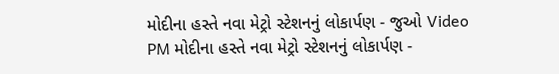મોદીના હસ્તે નવા મેટ્રો સ્ટેશનનું લોકાર્પણ - જુઓ Video
PM મોદીના હસ્તે નવા મેટ્રો સ્ટેશનનું લોકાર્પણ -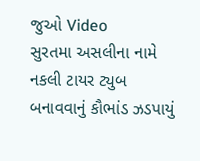જુઓ Video
સુરતમા અસલીના નામે નકલી ટાયર ટ્યુબ બનાવવાનું કૌભાંડ ઝડપાયું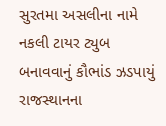સુરતમા અસલીના નામે નકલી ટાયર ટ્યુબ બનાવવાનું કૌભાંડ ઝડપાયું
રાજસ્થાનના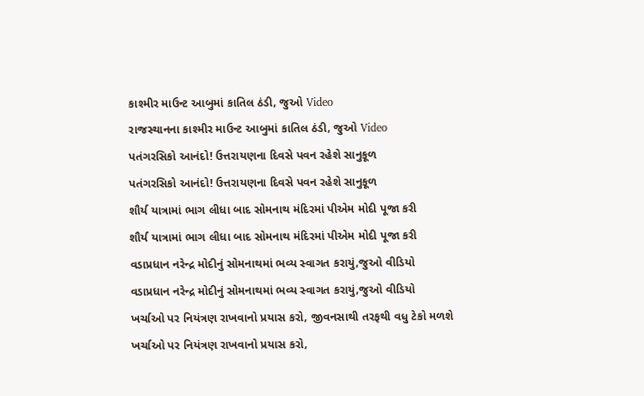કાશ્મીર માઉન્ટ આબુમાં કાતિલ ઠંડી, જુઓ Video
રાજસ્થાનના કાશ્મીર માઉન્ટ આબુમાં કાતિલ ઠંડી, જુઓ Video
પતંગરસિકો આનંદો! ઉત્તરાયણના દિવસે પવન રહેશે સાનુકૂળ
પતંગરસિકો આનંદો! ઉત્તરાયણના દિવસે પવન રહેશે સાનુકૂળ
શૌર્ય યાત્રામાં ભાગ લીધા બાદ સોમનાથ મંદિરમાં પીએમ મોદી પૂજા કરી
શૌર્ય યાત્રામાં ભાગ લીધા બાદ સોમનાથ મંદિરમાં પીએમ મોદી પૂજા કરી
વડાપ્રધાન નરેન્દ્ર મોદીનું સોમનાથમાં ભવ્ય સ્વાગત કરાયું,જુઓ વીડિયો
વડાપ્રધાન નરેન્દ્ર મોદીનું સોમનાથમાં ભવ્ય સ્વાગત કરાયું,જુઓ વીડિયો
ખર્ચાઓ પર નિયંત્રણ રાખવાનો પ્રયાસ કરો, જીવનસાથી તરફથી વધુ ટેકો મળશે
ખર્ચાઓ પર નિયંત્રણ રાખવાનો પ્રયાસ કરો,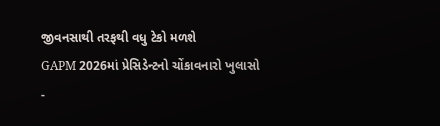જીવનસાથી તરફથી વધુ ટેકો મળશે
GAPM 2026માં પ્રેસિડેન્ટનો ચોંકાવનારો ખુલાસો -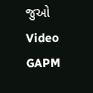જુઓ Video
GAPM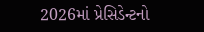2026માં પ્રેસિડેન્ટનો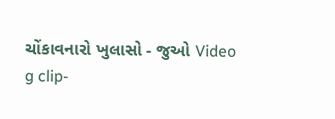ચોંકાવનારો ખુલાસો - જુઓ Video
g clip-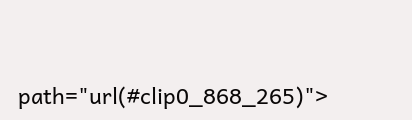path="url(#clip0_868_265)">